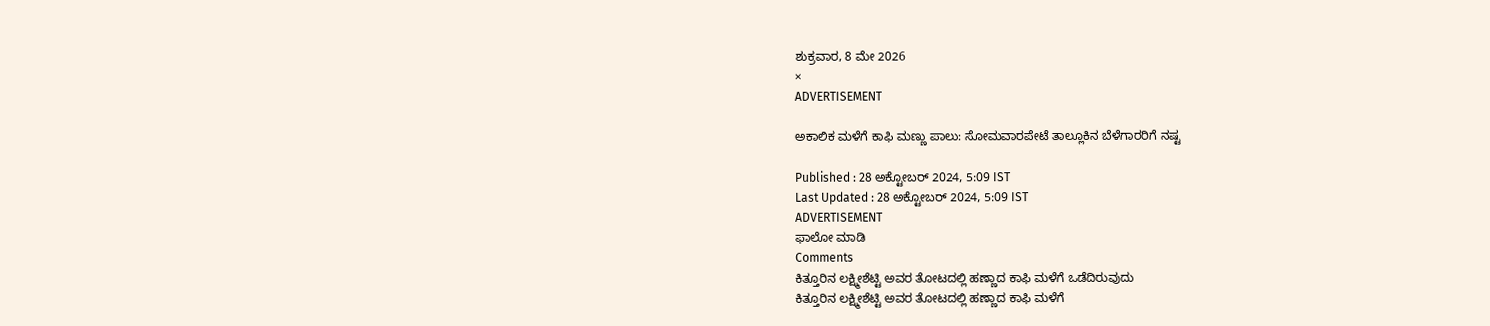ಶುಕ್ರವಾರ, 8 ಮೇ 2026
×
ADVERTISEMENT

ಅಕಾಲಿಕ ಮಳೆಗೆ ಕಾಫಿ ಮಣ್ಣು ಪಾಲು: ಸೋಮವಾರಪೇಟೆ ತಾಲ್ಲೂಕಿನ ಬೆಳೆಗಾರರಿಗೆ ನಷ್ಟ

Published : 28 ಅಕ್ಟೋಬರ್ 2024, 5:09 IST
Last Updated : 28 ಅಕ್ಟೋಬರ್ 2024, 5:09 IST
ADVERTISEMENT
ಫಾಲೋ ಮಾಡಿ
Comments
ಕಿತ್ತೂರಿನ ಲಕ್ಷ್ಮೀಶೆಟ್ಟಿ ಅವರ ತೋಟದಲ್ಲಿ ಹಣ್ಣಾದ ಕಾಫಿ ಮಳೆಗೆ ಒಡೆದಿರುವುದು
ಕಿತ್ತೂರಿನ ಲಕ್ಷ್ಮೀಶೆಟ್ಟಿ ಅವರ ತೋಟದಲ್ಲಿ ಹಣ್ಣಾದ ಕಾಫಿ ಮಳೆಗೆ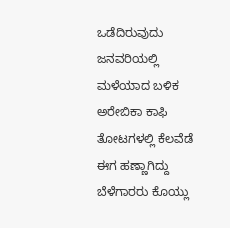ಒಡೆದಿರುವುದು
ಜನವರಿಯಲ್ಲಿ ಮಳೆಯಾದ ಬಳಿಕ ಅರೇಬಿಕಾ ಕಾಫಿ ತೋಟಗಳಲ್ಲಿ ಕೆಲವೆಡೆ ಈಗ ಹಣ್ಣಾಗಿದ್ದು ಬೆಳೆಗಾರರು ಕೊಯ್ಲು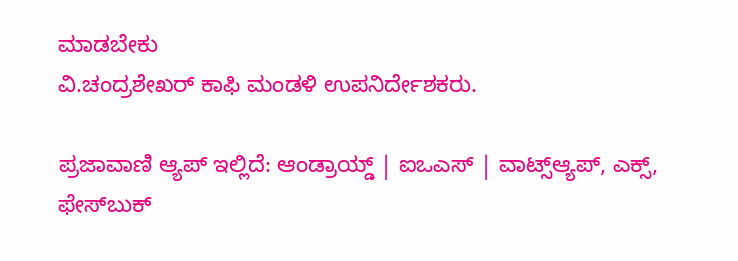ಮಾಡಬೇಕು
ವಿ.ಚಂದ್ರಶೇಖರ್ ಕಾಫಿ ಮಂಡಳಿ ಉಪನಿರ್ದೇಶಕರು.

ಪ್ರಜಾವಾಣಿ ಆ್ಯಪ್ ಇಲ್ಲಿದೆ: ಆಂಡ್ರಾಯ್ಡ್ | ಐಒಎಸ್ | ವಾಟ್ಸ್ಆ್ಯಪ್, ಎಕ್ಸ್, ಫೇಸ್‌ಬುಕ್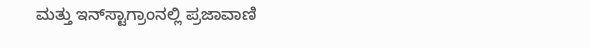ಮತ್ತು ಇನ್‌ಸ್ಟಾಗ್ರಾಂನಲ್ಲಿ ಪ್ರಜಾವಾಣಿ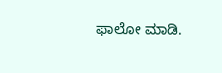ಫಾಲೋ ಮಾಡಿ.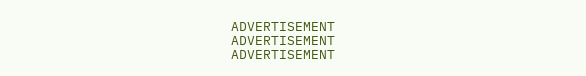ADVERTISEMENT
ADVERTISEMENT
ADVERTISEMENT